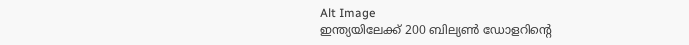Alt Image
ഇന്ത്യയിലേക്ക് 200 ബില്യൺ ഡോളറിന്റെ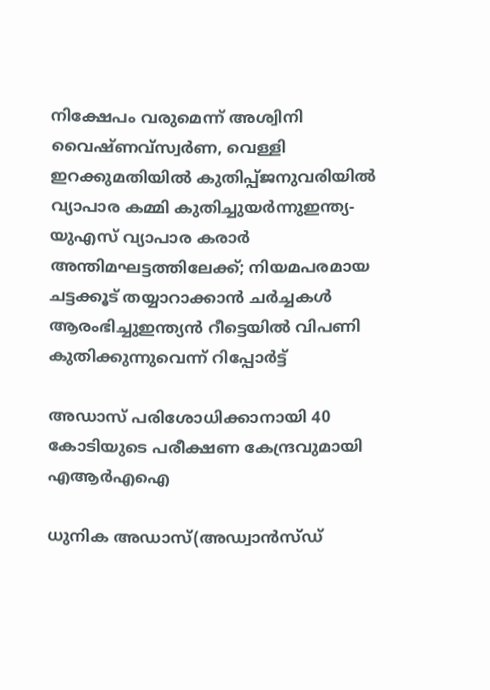നിക്ഷേപം വരുമെന്ന് അശ്വിനി വൈഷ്ണവ്സ്വര്‍ണ, വെള്ളി ഇറക്കുമതിയില്‍ കുതിപ്പ്ജനുവരിയില്‍ വ്യാപാര കമ്മി കുതിച്ചുയർന്നുഇന്ത്യ-യുഎസ് വ്യാപാര കരാർ അന്തിമഘട്ടത്തിലേക്ക്; നിയമപരമായ ചട്ടക്കൂട് തയ്യാറാക്കാൻ ചർച്ചകൾ ആരംഭിച്ചുഇന്ത്യൻ റീട്ടെയിൽ വിപണി കുതിക്കുന്നുവെന്ന് റിപ്പോർട്ട്

അഡാസ് പരിശോധിക്കാനായി 40 കോടിയുടെ പരീക്ഷണ കേന്ദ്രവുമായി എആര്‍എഐ

ധുനിക അഡാസ്(അഡ്വാന്‍സ്ഡ്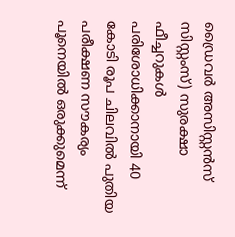ഡ്രൈവര്‍ അസിസ്റ്റന്‍സ് സിസ്റ്റംസ്) സുരക്ഷാ ഫീച്ചറുകള്‍ പരിശോധിക്കാനായി 40 കോടി രൂപ ചിലവില്‍ പുതിയ പരീക്ഷണ സൗകര്യം പൂനെയില്‍ ഒരുക്കുമെന്ന്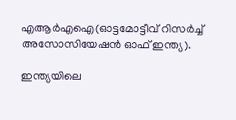എആര്‍എഐ(ഓട്ടമോട്ടീവ് റിസര്‍ച്ച് അസോസിയേഷന്‍ ഓഫ് ഇന്ത്യ).

ഇന്ത്യയിലെ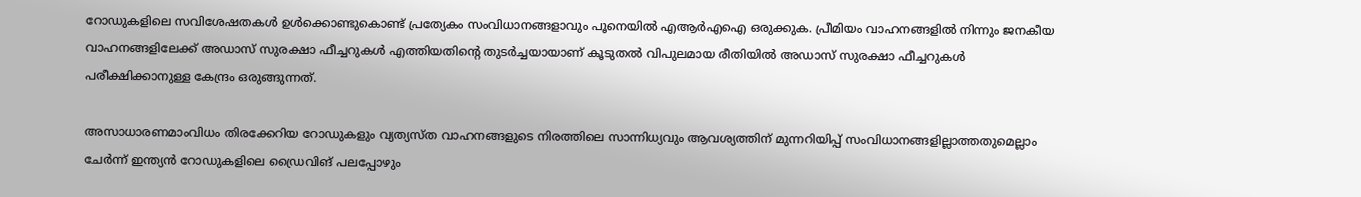റോഡുകളിലെ സവിശേഷതകള്‍ ഉള്‍ക്കൊണ്ടുകൊണ്ട് പ്രത്യേകം സംവിധാനങ്ങളാവും പൂനെയില്‍ എആര്‍എഐ ഒരുക്കുക. പ്രീമിയം വാഹനങ്ങളില്‍ നിന്നും ജനകീയ വാഹനങ്ങളിലേക്ക് അഡാസ് സുരക്ഷാ ഫീച്ചറുകള്‍ എത്തിയതിന്റെ തുടര്‍ച്ചയായാണ് കൂടുതല്‍ വിപുലമായ രീതിയില്‍ അഡാസ് സുരക്ഷാ ഫീച്ചറുകള്‍ പരീക്ഷിക്കാനുള്ള കേന്ദ്രം ഒരുങ്ങുന്നത്.

അസാധാരണമാംവിധം തിരക്കേറിയ റോഡുകളും വ്യത്യസ്ത വാഹനങ്ങളുടെ നിരത്തിലെ സാന്നിധ്യവും ആവശ്യത്തിന് മുന്നറിയിപ്പ് സംവിധാനങ്ങളില്ലാത്തതുമെല്ലാം ചേര്‍ന്ന് ഇന്ത്യന്‍ റോഡുകളിലെ ഡ്രൈവിങ് പലപ്പോഴും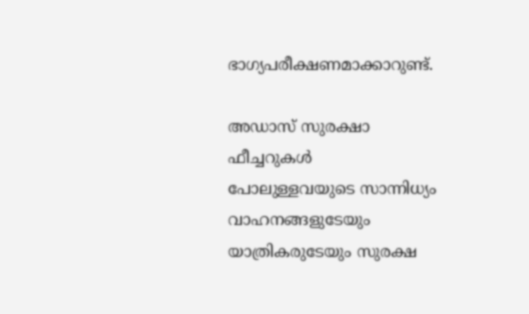ഭാഗ്യപരീക്ഷണമാക്കാറുണ്ട്.

അഡാസ് സുരക്ഷാ ഫീച്ചറുകള്‍ പോലുള്ളവയുടെ സാന്നിധ്യം വാഹനങ്ങളുടേയും യാത്രികരുടേയും സുരക്ഷ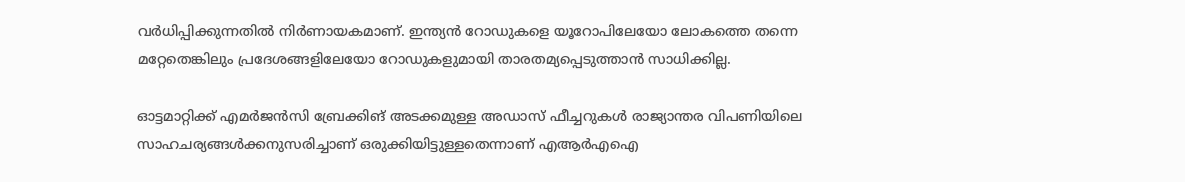വര്‍ധിപ്പിക്കുന്നതില്‍ നിര്‍ണായകമാണ്. ഇന്ത്യന്‍ റോഡുകളെ യൂറോപിലേയോ ലോകത്തെ തന്നെ മറ്റേതെങ്കിലും പ്രദേശങ്ങളിലേയോ റോഡുകളുമായി താരതമ്യപ്പെടുത്താന്‍ സാധിക്കില്ല.

ഓട്ടമാറ്റിക്ക് എമര്‍ജന്‍സി ബ്രേക്കിങ് അടക്കമുള്ള അഡാസ് ഫീച്ചറുകള്‍ രാജ്യാന്തര വിപണിയിലെ സാഹചര്യങ്ങള്‍ക്കനുസരിച്ചാണ് ഒരുക്കിയിട്ടുള്ളതെന്നാണ് എആര്‍എഐ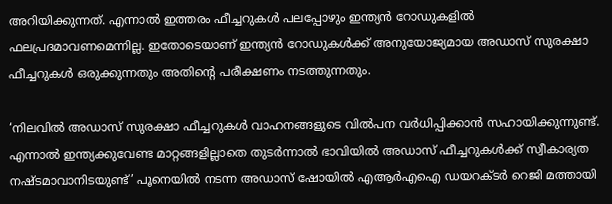അറിയിക്കുന്നത്. എന്നാല്‍ ഇത്തരം ഫീച്ചറുകള്‍ പലപ്പോഴും ഇന്ത്യന്‍ റോഡുകളില്‍ ഫലപ്രദമാവണമെന്നില്ല. ഇതോടെയാണ് ഇന്ത്യന്‍ റോഡുകള്‍ക്ക് അനുയോജ്യമായ അഡാസ് സുരക്ഷാ ഫീച്ചറുകള്‍ ഒരുക്കുന്നതും അതിന്റെ പരീക്ഷണം നടത്തുന്നതും.

‘നിലവില്‍ അഡാസ് സുരക്ഷാ ഫീച്ചറുകള്‍ വാഹനങ്ങളുടെ വില്‍പന വര്‍ധിപ്പിക്കാന്‍ സഹായിക്കുന്നുണ്ട്. എന്നാല്‍ ഇന്ത്യക്കുവേണ്ട മാറ്റങ്ങളില്ലാതെ തുടര്‍ന്നാല്‍ ഭാവിയില്‍ അഡാസ് ഫീച്ചറുകള്‍ക്ക് സ്വീകാര്യത നഷ്ടമാവാനിടയുണ്ട്’ പൂനെയില്‍ നടന്ന അഡാസ് ഷോയില്‍ എആര്‍എഐ ഡയറക്ടര്‍ റെജി മത്തായി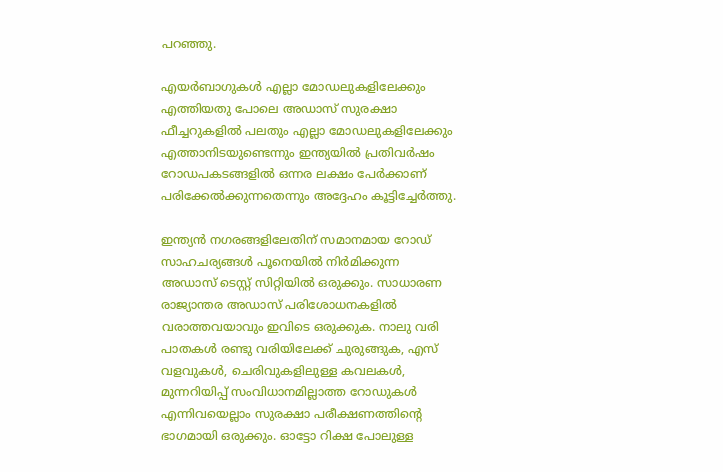പറഞ്ഞു.

എയര്‍ബാഗുകള്‍ എല്ലാ മോഡലുകളിലേക്കും എത്തിയതു പോലെ അഡാസ് സുരക്ഷാ ഫീച്ചറുകളില്‍ പലതും എല്ലാ മോഡലുകളിലേക്കും എത്താനിടയുണ്ടെന്നും ഇന്ത്യയില്‍ പ്രതിവര്‍ഷം റോഡപകടങ്ങളില്‍ ഒന്നര ലക്ഷം പേര്‍ക്കാണ് പരിക്കേല്‍ക്കുന്നതെന്നും അദ്ദേഹം കൂട്ടിച്ചേര്‍ത്തു.

ഇന്ത്യന്‍ നഗരങ്ങളിലേതിന് സമാനമായ റോഡ് സാഹചര്യങ്ങള്‍ പൂനെയില്‍ നിര്‍മിക്കുന്ന അഡാസ് ടെസ്റ്റ് സിറ്റിയില്‍ ഒരുക്കും. സാധാരണ രാജ്യാന്തര അഡാസ് പരിശോധനകളില്‍ വരാത്തവയാവും ഇവിടെ ഒരുക്കുക. നാലു വരി പാതകള്‍ രണ്ടു വരിയിലേക്ക് ചുരുങ്ങുക, എസ് വളവുകള്‍, ചെരിവുകളിലുള്ള കവലകള്‍, മുന്നറിയിപ്പ് സംവിധാനമില്ലാത്ത റോഡുകള്‍ എന്നിവയെല്ലാം സുരക്ഷാ പരീക്ഷണത്തിന്റെ ഭാഗമായി ഒരുക്കും. ഓട്ടോ റിക്ഷ പോലുള്ള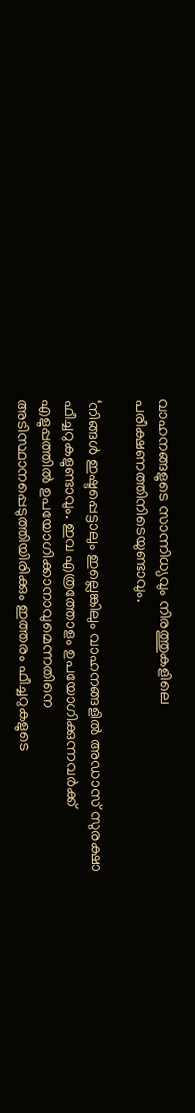വാഹനങ്ങളുടെ സാന്നിധ്യവും നിരത്തുകളിലെ പരീക്ഷണത്തിനിടെയുണ്ടാവും.

‘നിങ്ങള്‍ ഇഷ്ടപ്പെട്ടാലും ഇല്ലെങ്കിലും വാഹനങ്ങളില്‍ അഡാസ് സുരക്ഷാ ഫീച്ചറുകളുണ്ടാവും. ഇവ എത്രത്തോളം ഉപയോഗിക്കുന്നവര്‍ക്ക് എളുപ്പത്തില്‍ ഉപയോഗിക്കാനാവുമെന്നതിനെ അടിസ്ഥാനപ്പെടുത്തിയിരിക്കും ഇത്തരം ഫീച്ചറുകളുടെ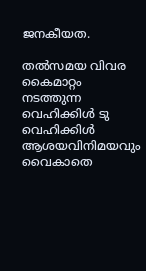ജനകീയത.

തല്‍സമയ വിവര കൈമാറ്റം നടത്തുന്ന വെഹിക്കിള്‍ ടു വെഹിക്കിള്‍ ആശയവിനിമയവും വൈകാതെ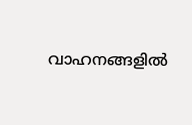വാഹനങ്ങളില്‍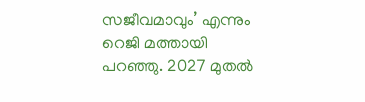സജീവമാവും’ എന്നും റെജി മത്തായി പറഞ്ഞു. 2027 മുതല്‍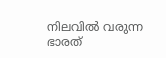നിലവില്‍ വരുന്ന ഭാരത്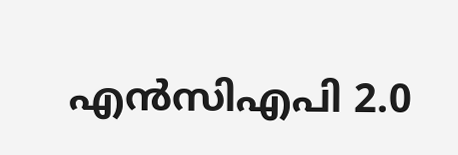എന്‍സിഎപി 2.0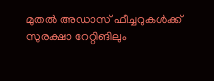മുതല്‍ അഡാസ് ഫീച്ചറുകള്‍ക്ക് സുരക്ഷാ റേറ്റിങിലും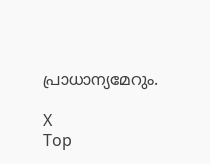പ്രാധാന്യമേറും.

X
Top